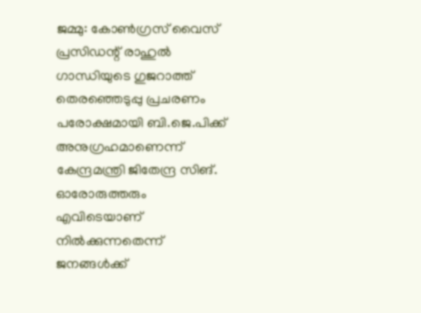ജമ്മു: കോണ്‍ഗ്രസ് വൈസ് പ്രസിഡന്റ് രാഹുല്‍ ഗാന്ധിയുടെ ഗുജറാത്ത് തെരഞ്ഞെടുപ്പു പ്രചരണം പരോക്ഷമായി ബി.ജെ.പിക്ക് അനുഗ്രഹമാണെന്ന് കേന്ദ്രമന്ത്രി ജിതേന്ദ്ര സിങ്. ഓരോരുത്തരും എവിടെയാണ് നില്‍ക്കുന്നതെന്ന് ജനങ്ങള്‍ക്ക്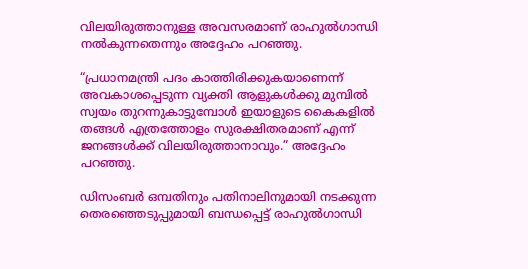വിലയിരുത്താനുള്ള അവസരമാണ് രാഹുല്‍ഗാന്ധി നല്‍കുന്നതെന്നും അദ്ദേഹം പറഞ്ഞു.

“പ്രധാനമന്ത്രി പദം കാത്തിരിക്കുകയാണെന്ന് അവകാശപ്പെടുന്ന വ്യക്തി ആളുകള്‍ക്കു മുമ്പില്‍ സ്വയം തുറന്നുകാട്ടുമ്പോള്‍ ഇയാളുടെ കൈകളില്‍ തങ്ങള്‍ എത്രത്തോളം സുരക്ഷിതരമാണ് എന്ന് ജനങ്ങള്‍ക്ക് വിലയിരുത്താനാവും.” അദ്ദേഹം പറഞ്ഞു.

ഡിസംബര്‍ ഒമ്പതിനും പതിനാലിനുമായി നടക്കുന്ന തെരഞ്ഞെടുപ്പുമായി ബന്ധപ്പെട്ട് രാഹുല്‍ഗാന്ധി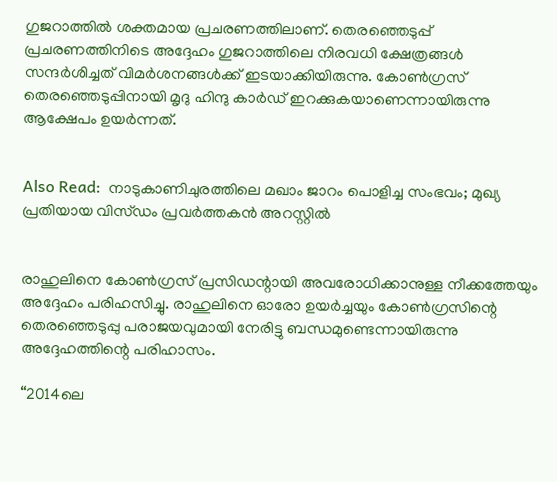ഗുജറാത്തില്‍ ശക്തമായ പ്രചരണത്തിലാണ്. തെരഞ്ഞെടുപ്പ് പ്രചരണത്തിനിടെ അദ്ദേഹം ഗുജറാത്തിലെ നിരവധി ക്ഷേത്രങ്ങള്‍ സന്ദര്‍ശിച്ചത് വിമര്‍ശനങ്ങള്‍ക്ക് ഇടയാക്കിയിരുന്നു. കോണ്‍ഗ്രസ് തെരഞ്ഞെടുപ്പിനായി മൃദു ഹിന്ദു കാര്‍ഡ് ഇറക്കുകയാണെന്നായിരുന്നു ആക്ഷേപം ഉയര്‍ന്നത്.


Also Read:  നാടുകാണിചുരത്തിലെ മഖാം ജാറം പൊളിച്ച സംഭവം; മുഖ്യ പ്രതിയായ വിസ്ഡം പ്രവര്‍ത്തകന്‍ അറസ്റ്റില്‍


രാഹുലിനെ കോണ്‍ഗ്രസ് പ്രസിഡന്റായി അവരോധിക്കാനുള്ള നീക്കത്തേയും അദ്ദേഹം പരിഹസിച്ചു. രാഹുലിനെ ഓരോ ഉയര്‍ച്ചയും കോണ്‍ഗ്രസിന്റെ തെരഞ്ഞെടുപ്പു പരാജയവുമായി നേരിട്ടു ബന്ധമുണ്ടെന്നായിരുന്നു അദ്ദേഹത്തിന്റെ പരിഹാസം.

“2014ലെ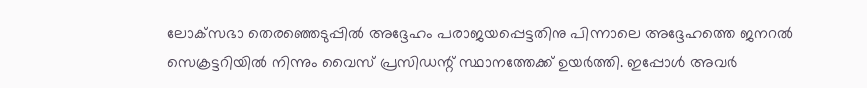ലോക്‌സഭാ തെരഞ്ഞെടുപ്പില്‍ അദ്ദേഹം പരാജയപ്പെട്ടതിനു പിന്നാലെ അദ്ദേഹത്തെ ജനറല്‍ സെക്രട്ടറിയില്‍ നിന്നും വൈസ് പ്രസിഡന്റ് സ്ഥാനത്തേക്ക് ഉയര്‍ത്തി. ഇപ്പോള്‍ അവര്‍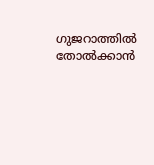ഗുജറാത്തില്‍ തോല്‍ക്കാന്‍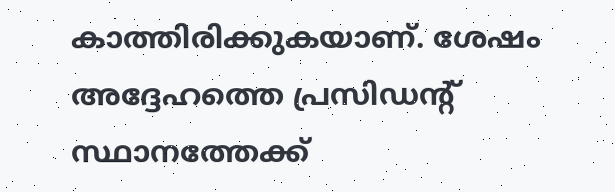കാത്തിരിക്കുകയാണ്. ശേഷം അദ്ദേഹത്തെ പ്രസിഡന്റ് സ്ഥാനത്തേക്ക്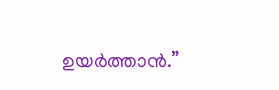ഉയര്‍ത്താന്‍.”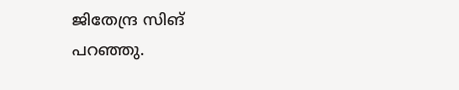ജിതേന്ദ്ര സിങ് പറഞ്ഞു.